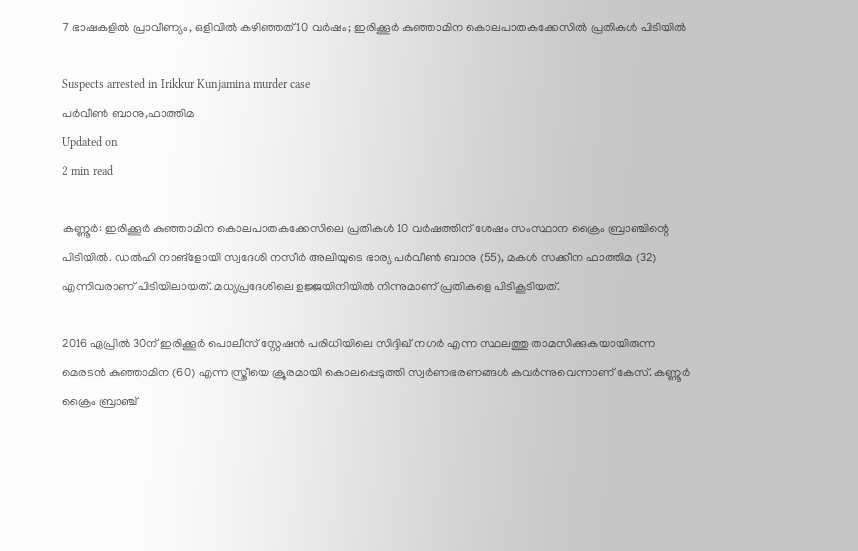7 ഭാഷകളില്‍ പ്രാവീണ്യം, ഒളിവില്‍ കഴിഞ്ഞത് 10 വര്‍ഷം; ഇരിക്കൂര്‍ കുഞ്ഞാമിന കൊലപാതകക്കേസില്‍ പ്രതികള്‍ പിടിയില്‍

Suspects arrested in Irikkur Kunjamina murder case
പര്‍വീണ്‍ ബാനു,ഫാത്തിമ
Updated on
2 min read

കണ്ണൂര്‍: ഇരിക്കൂര്‍ കുഞ്ഞാമിന കൊലപാതകക്കേസിലെ പ്രതികള്‍ 10 വര്‍ഷത്തിന് ശേഷം സംസ്ഥാന ക്രൈം ബ്രാഞ്ചിന്റെ പിടിയില്‍. ഡല്‍ഹി നാങ്‌ളോയി സ്വദേശി നസീര്‍ അലിയുടെ ഭാര്യ പര്‍വീണ്‍ ബാനു (55), മകള്‍ സക്കീന ഫാത്തിമ (32) എന്നിവരാണ് പിടിയിലായത്. മധ്യപ്രദേശിലെ ഉജ്ജയിനിയില്‍ നിന്നുമാണ് പ്രതികളെ പിടികൂടിയത്.

2016 ഏപ്രില്‍ 30ന് ഇരിക്കൂര്‍ പൊലീസ് സ്റ്റേഷന്‍ പരിധിയിലെ സിദ്ദിഖ് നഗര്‍ എന്ന സ്ഥലത്തു താമസിക്കുകയായിരുന്ന മെരടന്‍ കുഞ്ഞാമിന (60) എന്ന സ്ത്രീയെ ക്രൂരമായി കൊലപ്പെടുത്തി സ്വര്‍ണഭരണങ്ങള്‍ കവര്‍ന്നുവെന്നാണ് കേസ്. കണ്ണൂര്‍ ക്രൈം ബ്രാഞ്ച്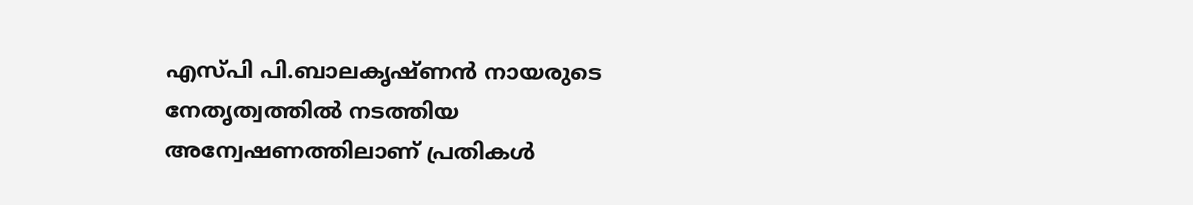എസ്പി പി.ബാലകൃഷ്ണന്‍ നായരുടെ നേതൃത്വത്തില്‍ നടത്തിയ അന്വേഷണത്തിലാണ് പ്രതികള്‍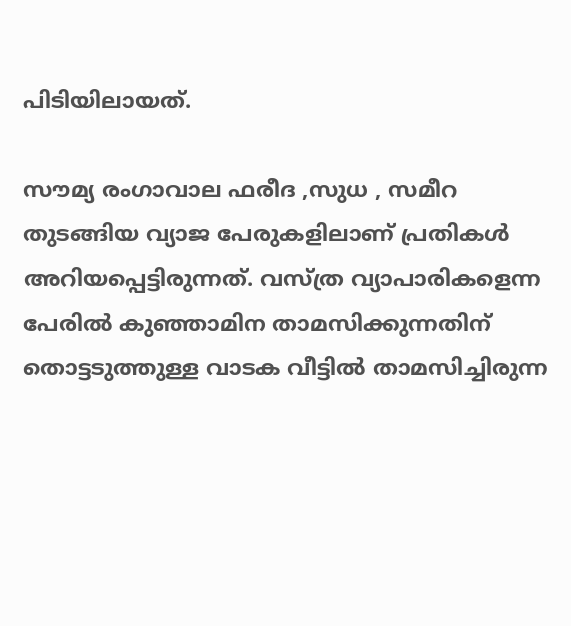പിടിയിലായത്.

സൗമ്യ രംഗാവാല ഫരീദ ,സുധ , സമീറ തുടങ്ങിയ വ്യാജ പേരുകളിലാണ് പ്രതികള്‍ അറിയപ്പെട്ടിരുന്നത്. വസ്ത്ര വ്യാപാരികളെന്ന പേരില്‍ കുഞ്ഞാമിന താമസിക്കുന്നതിന് തൊട്ടടുത്തുള്ള വാടക വീട്ടില്‍ താമസിച്ചിരുന്ന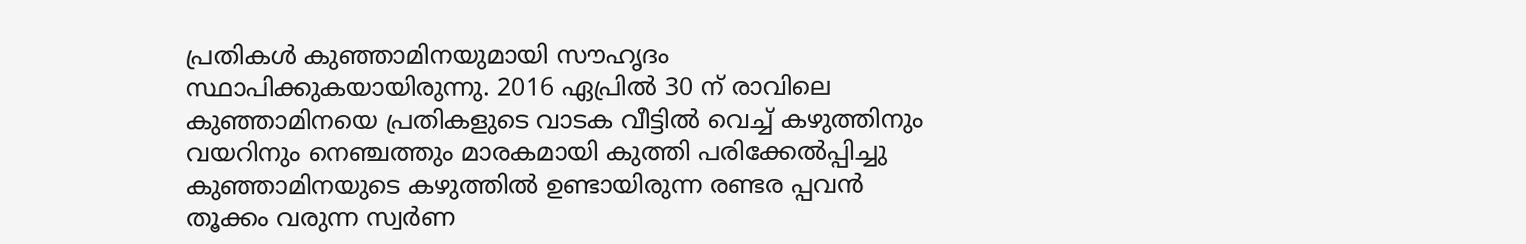പ്രതികള്‍ കുഞ്ഞാമിനയുമായി സൗഹൃദം സ്ഥാപിക്കുകയായിരുന്നു. 2016 ഏപ്രില്‍ 30 ന് രാവിലെ കുഞ്ഞാമിനയെ പ്രതികളുടെ വാടക വീട്ടില്‍ വെച്ച് കഴുത്തിനും വയറിനും നെഞ്ചത്തും മാരകമായി കുത്തി പരിക്കേല്‍പ്പിച്ചു കുഞ്ഞാമിനയുടെ കഴുത്തില്‍ ഉണ്ടായിരുന്ന രണ്ടര പ്പവന്‍ തൂക്കം വരുന്ന സ്വര്‍ണ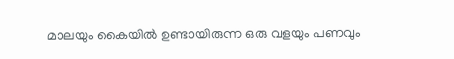മാലയും കൈയില്‍ ഉണ്ടായിരുന്ന ഒരു വളയും പണവും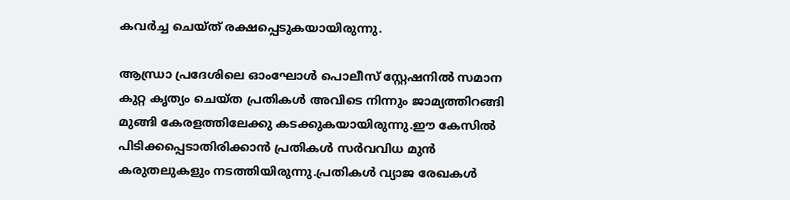കവര്‍ച്ച ചെയ്ത് രക്ഷപ്പെടുകയായിരുന്നു.

ആന്ധ്രാ പ്രദേശിലെ ഓംഘോള്‍ പൊലീസ് സ്റ്റേഷനില്‍ സമാന കുറ്റ കൃത്യം ചെയ്ത പ്രതികള്‍ അവിടെ നിന്നും ജാമ്യത്തിറങ്ങി മുങ്ങി കേരളത്തിലേക്കു കടക്കുകയായിരുന്നു.ഈ കേസില്‍ പിടിക്കപ്പെടാതിരിക്കാന്‍ പ്രതികള്‍ സര്‍വവിധ മുന്‍ കരുതലുകളും നടത്തിയിരുന്നു.പ്രതികള്‍ വ്യാജ രേഖകള്‍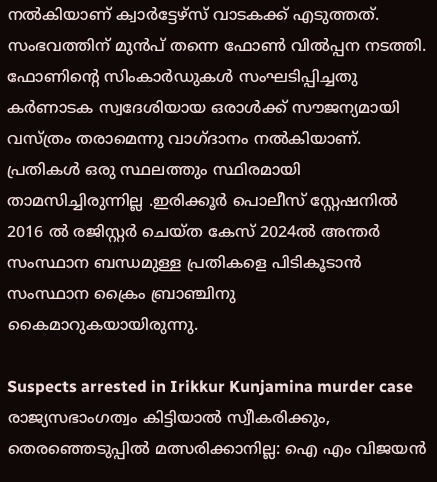നല്‍കിയാണ് ക്വാര്‍ട്ടേഴ്സ് വാടകക്ക് എടുത്തത്. സംഭവത്തിന് മുന്‍പ് തന്നെ ഫോണ്‍ വില്‍പ്പന നടത്തി. ഫോണിന്റെ സിംകാര്‍ഡുകള്‍ സംഘടിപ്പിച്ചതു കര്‍ണാടക സ്വദേശിയായ ഒരാള്‍ക്ക് സൗജന്യമായി വസ്ത്രം തരാമെന്നു വാഗ്ദാനം നല്‍കിയാണ്. പ്രതികള്‍ ഒരു സ്ഥലത്തും സ്ഥിരമായി താമസിച്ചിരുന്നില്ല .ഇരിക്കൂര്‍ പൊലീസ് സ്റ്റേഷനില്‍ 2016 ല്‍ രജിസ്റ്റര്‍ ചെയ്ത കേസ് 2024ല്‍ അന്തര്‍ സംസ്ഥാന ബന്ധമുള്ള പ്രതികളെ പിടികൂടാന്‍ സംസ്ഥാന ക്രൈം ബ്രാഞ്ചിനു കൈമാറുകയായിരുന്നു.

Suspects arrested in Irikkur Kunjamina murder case
രാജ്യസഭാംഗത്വം കിട്ടിയാല്‍ സ്വീകരിക്കും, തെരഞ്ഞെടുപ്പില്‍ മത്സരിക്കാനില്ല: ഐ എം വിജയന്‍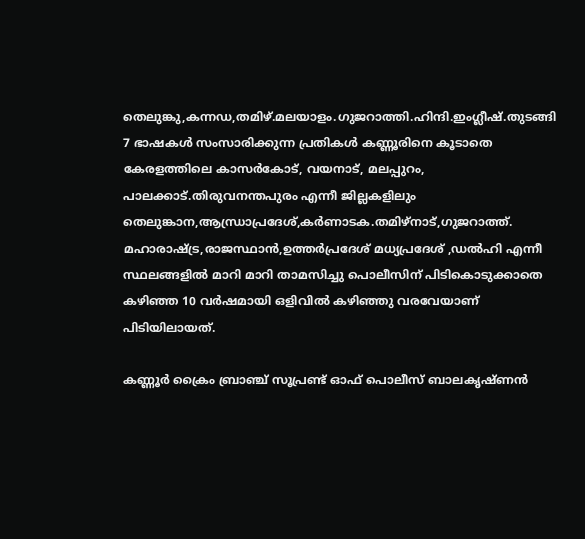തെലുങ്കു,കന്നഡ,തമിഴ്.മലയാളം.ഗുജറാത്തി.ഹിന്ദി.ഇംഗ്ലീഷ്.തുടങ്ങി 7 ഭാഷകള്‍ സംസാരിക്കുന്ന പ്രതികള്‍ കണ്ണൂരിനെ കൂടാതെ കേരളത്തിലെ കാസര്‍കോട്, വയനാട്, മലപ്പുറം, പാലക്കാട്.തിരുവനന്തപുരം എന്നീ ജില്ലകളിലും തെലുങ്കാന,ആന്ധ്രാപ്രദേശ്,കര്‍ണാടക.തമിഴ്‌നാട്,ഗുജറാത്ത്. മഹാരാഷ്ട്ര,രാജസ്ഥാന്‍,ഉത്തര്‍പ്രദേശ് മധ്യപ്രദേശ് ,ഡല്‍ഹി എന്നീ സ്ഥലങ്ങളില്‍ മാറി മാറി താമസിച്ചു പൊലീസിന് പിടികൊടുക്കാതെ കഴിഞ്ഞ 10 വര്‍ഷമായി ഒളിവില്‍ കഴിഞ്ഞു വരവേയാണ് പിടിയിലായത്.

കണ്ണൂര്‍ ക്രൈം ബ്രാഞ്ച് സൂപ്രണ്ട് ഓഫ് പൊലീസ് ബാലകൃഷ്ണന്‍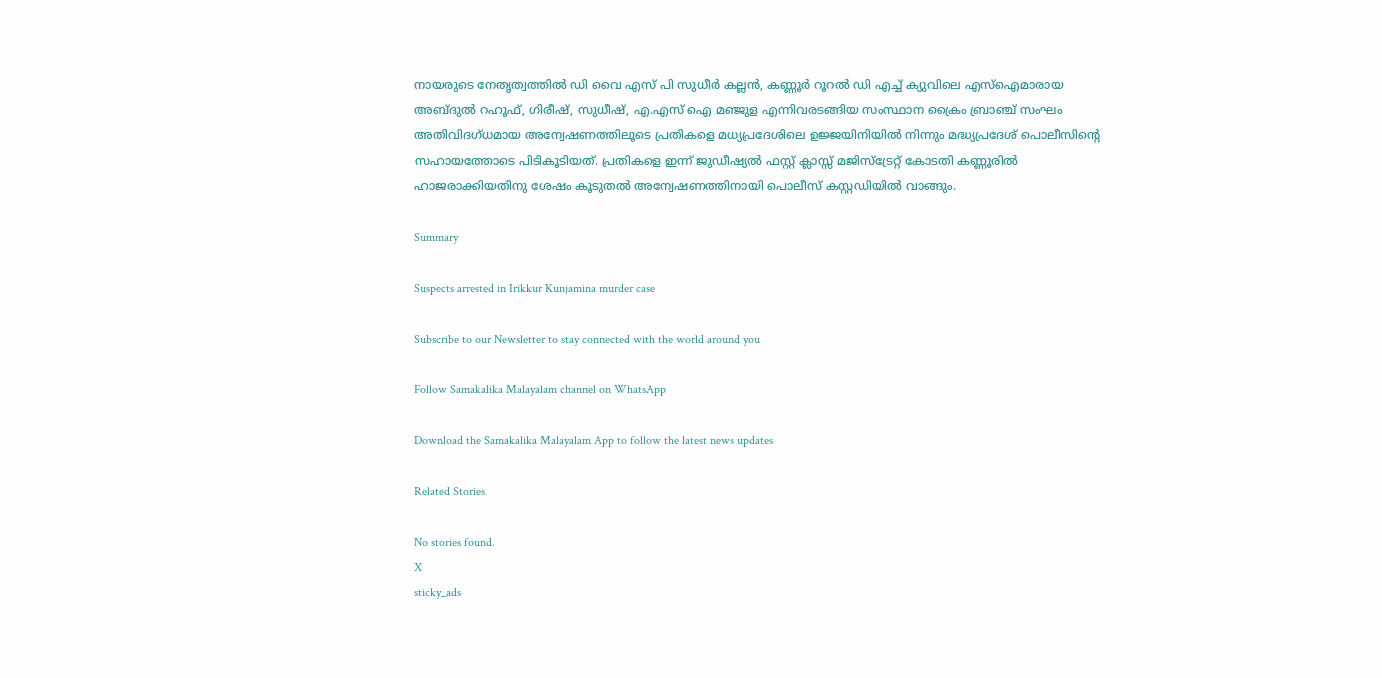നായരുടെ നേതൃത്വത്തില്‍ ഡി വൈ എസ് പി സുധീര്‍ കല്ലന്‍, കണ്ണൂര്‍ റൂറല്‍ ഡി എച്ച് ക്യുവിലെ എസ്‌ഐമാരായ അബ്ദുല്‍ റഹൂഫ്, ഗിരീഷ്, സുധീഷ്, എ.എസ് ഐ മഞ്ജുള എന്നിവരടങ്ങിയ സംസ്ഥാന ക്രൈം ബ്രാഞ്ച് സംഘം അതിവിദഗ്ധമായ അന്വേഷണത്തിലൂടെ പ്രതികളെ മധ്യപ്രദേശിലെ ഉജ്ജയിനിയില്‍ നിന്നും മദ്ധ്യപ്രദേശ് പൊലീസിന്റെ സഹായത്തോടെ പിടികൂടിയത്. പ്രതികളെ ഇന്ന് ജുഡീഷ്യല്‍ ഫസ്റ്റ് ക്ലാസ്സ് മജിസ്ട്രേറ്റ് കോടതി കണ്ണൂരില്‍ ഹാജരാക്കിയതിനു ശേഷം കൂടുതല്‍ അന്വേഷണത്തിനായി പൊലീസ് കസ്റ്റഡിയില്‍ വാങ്ങും.

Summary

Suspects arrested in Irikkur Kunjamina murder case

Subscribe to our Newsletter to stay connected with the world around you

Follow Samakalika Malayalam channel on WhatsApp

Download the Samakalika Malayalam App to follow the latest news updates

Related Stories

No stories found.
X
sticky_ads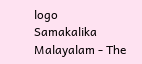logo
Samakalika Malayalam - The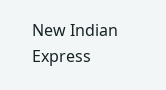New Indian Express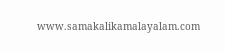www.samakalikamalayalam.com